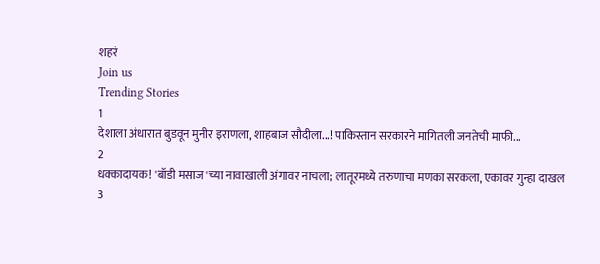शहरं
Join us
Trending Stories
1
देशाला अंधारात बुडवून मुनीर इराणला, शाहबाज सौदीला...! पाकिस्तान सरकारने मागितली जनतेची माफी...
2
धक्कादायक! 'बॉडी मसाज'च्या नावाखाली अंगावर नाचला; लातूरमध्ये तरुणाचा मणका सरकला, एकावर गुन्हा दाखल
3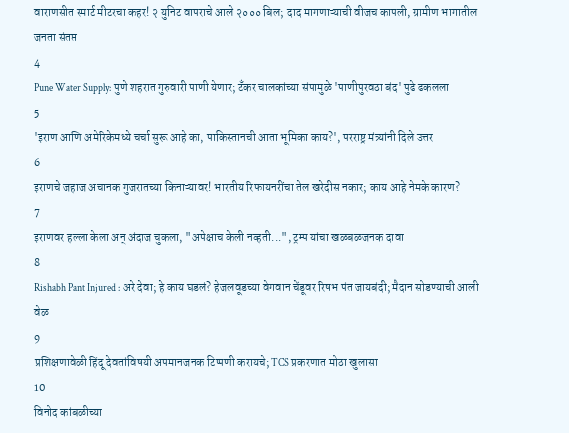वाराणसीत स्मार्ट मीटरचा कहर! २ युनिट वापराचे आले २००० बिल; दाद मागणाऱ्याची वीजच कापली, ग्रामीण भागातील जनता संतप्त
4
Pune Water Supply: पुणे शहरात गुरुवारी पाणी येणार; टँकर चालकांच्या संपामुळे 'पाणीपुरवठा बंद' पुढे ढकलला
5
'इराण आणि अमेरिकेमध्ये चर्चा सुरू आहे का, पाकिस्तानची आता भूमिका काय?', परराष्ट्र मंत्र्यांनी दिले उत्तर
6
इराणचे जहाज अचानक गुजरातच्या किनाऱ्यावर! भारतीय रिफायनरींचा तेल खरेदीस नकार; काय आहे नेमके कारण?
7
इराणवर हल्ला केला अन् अंदाज चुकला, "अपेक्षाच केली नव्हती...", ट्रम्प यांचा खळबळजनक दावा
8
Rishabh Pant Injured : अरे देवा; हे काय घडलं? हेजलवूडच्या वेगवान चेंडूवर रिषभ पंत जायबंदी; मैदान सोडण्याची आली वेळ
9
प्रशिक्षणावेळी हिंदू देवतांविषयी अपमानजनक टिप्पणी करायचे; TCS प्रकरणात मोठा खुलासा
10
विनोद कांबळीच्या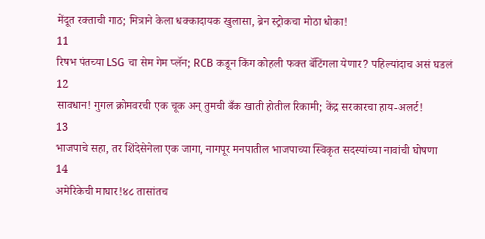मेंदूत रक्ताची गाठ; मित्राने केला धक्कादायक खुलासा, ब्रेन स्ट्रोकचा मोठा धोका!
11
रिषभ पंतच्या LSG चा सेम गेम प्लॅन; RCB कडून किंग कोहली फक्त बॅटिंगला येणार? पहिल्यांदाच असं घडलं
12
सावधान! गुगल क्रोमवरची एक चूक अन् तुमची बँक खाती होतील रिकामी; केंद्र सरकारचा हाय-अलर्ट!
13
भाजपाचे सहा, तर शिंदेसेनेला एक जागा, नागपूर मनपातील भाजपाच्या स्विकृत सदस्यांच्या नावांची घोषणा
14
अमेरिकेची माघार!४८ तासांतच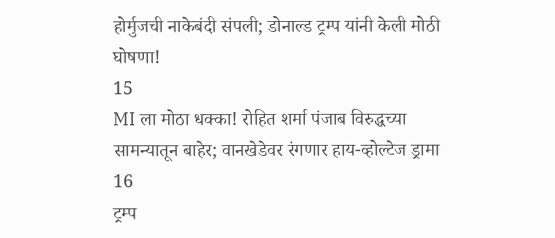होर्मुजची नाकेबंदी संपली; डोनाल्ड ट्रम्प यांनी केली मोठी घोषणा!
15
MI ला मोठा धक्का! रोहित शर्मा पंजाब विरुद्धच्या सामन्यातून बाहेर; वानखेडेवर रंगणार हाय-व्होल्टेज ड्रामा
16
ट्रम्प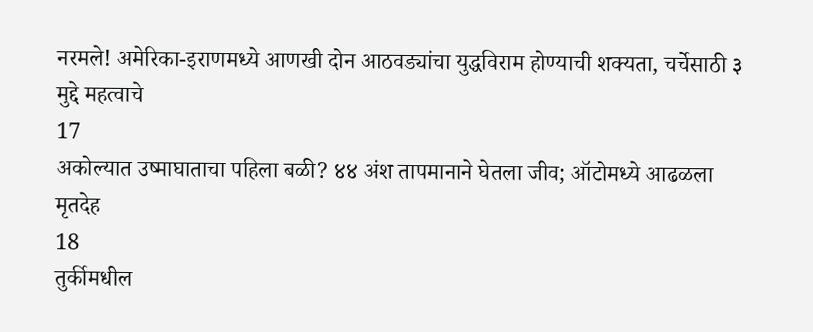नरमले! अमेरिका-इराणमध्ये आणखी दोन आठवड्यांचा युद्धविराम होण्याची शक्यता, चर्चेसाठी ३ मुद्दे महत्वाचे
17
अकोल्यात उष्माघाताचा पहिला बळी? ४४ अंश तापमानाने घेतला जीव; ऑटोमध्ये आढळला मृतदेह
18
तुर्कीमधील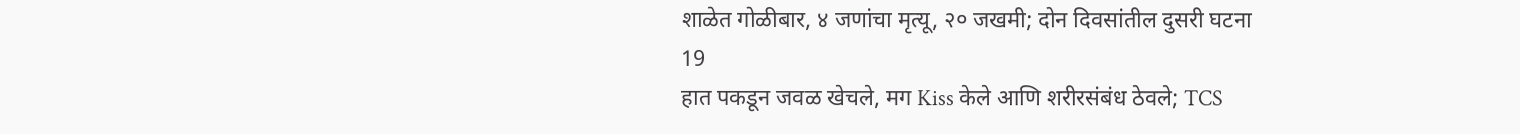शाळेत गोळीबार, ४ जणांचा मृत्यू, २० जखमी; दोन दिवसांतील दुसरी घटना
19
हात पकडून जवळ खेचले, मग Kiss केले आणि शरीरसंबंध ठेवले; TCS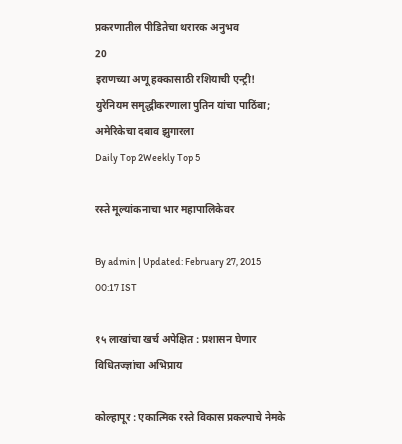प्रकरणातील पीडितेचा थरारक अनुभव
20
इराणच्या अणू हक्कासाठी रशियाची एन्ट्री! युरेनियम समृद्धीकरणाला पुतिन यांचा पाठिंबा; अमेरिकेचा दबाव झुगारला
Daily Top 2Weekly Top 5

रस्ते मूल्यांकनाचा भार महापालिकेवर

By admin | Updated: February 27, 2015 00:17 IST

१५ लाखांचा खर्च अपेक्षित : प्रशासन घेणार विधितज्ज्ञांचा अभिप्राय

कोल्हापूर : एकात्मिक रस्ते विकास प्रकल्पाचे नेमके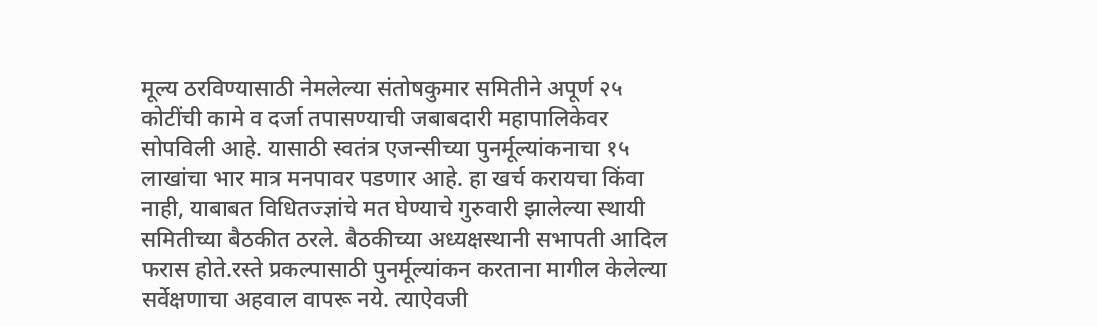मूल्य ठरविण्यासाठी नेमलेल्या संतोषकुमार समितीने अपूर्ण २५ कोटींची कामे व दर्जा तपासण्याची जबाबदारी महापालिकेवर सोपविली आहे. यासाठी स्वतंत्र एजन्सीच्या पुनर्मूल्यांकनाचा १५ लाखांचा भार मात्र मनपावर पडणार आहे. हा खर्च करायचा किंवा नाही, याबाबत विधितज्ज्ञांचे मत घेण्याचे गुरुवारी झालेल्या स्थायी समितीच्या बैठकीत ठरले. बैठकीच्या अध्यक्षस्थानी सभापती आदिल फरास होते.रस्ते प्रकल्पासाठी पुनर्मूल्यांकन करताना मागील केलेल्या सर्वेक्षणाचा अहवाल वापरू नये. त्याऐवजी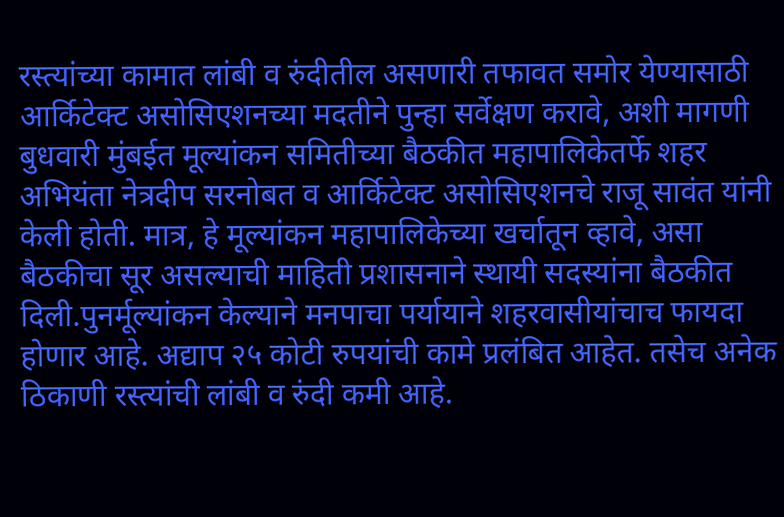रस्त्यांच्या कामात लांबी व रुंदीतील असणारी तफावत समोर येण्यासाठी आर्किटेक्ट असोसिएशनच्या मदतीने पुन्हा सर्वेक्षण करावे, अशी मागणी बुधवारी मुंबईत मूल्यांकन समितीच्या बैठकीत महापालिकेतर्फे शहर अभियंता नेत्रदीप सरनोबत व आर्किटेक्ट असोसिएशनचे राजू सावंत यांनी केली होती. मात्र, हे मूल्यांकन महापालिकेच्या खर्चातून व्हावे, असा बैठकीचा सूर असल्याची माहिती प्रशासनाने स्थायी सदस्यांना बैठकीत दिली.पुनर्मूल्यांकन केल्याने मनपाचा पर्यायाने शहरवासीयांचाच फायदा होणार आहे. अद्याप २५ कोटी रुपयांची कामे प्रलंबित आहेत. तसेच अनेक ठिकाणी रस्त्यांची लांबी व रुंदी कमी आहे.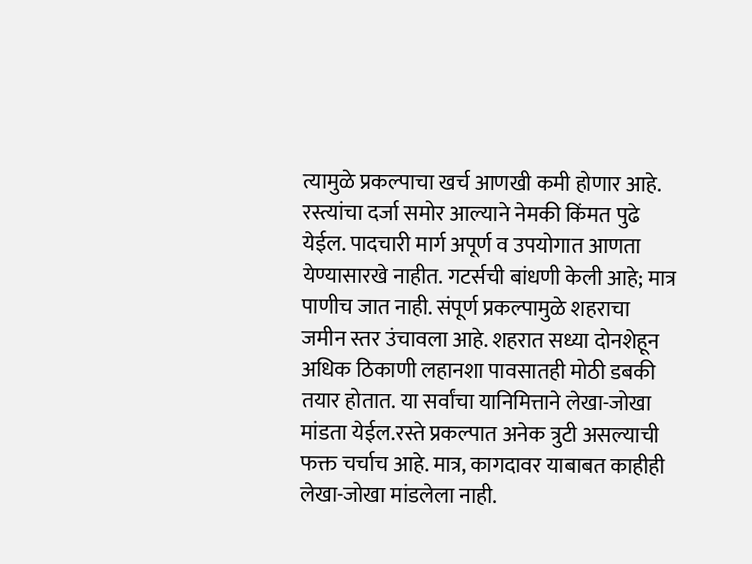त्यामुळे प्रकल्पाचा खर्च आणखी कमी होणार आहे. रस्त्यांचा दर्जा समोर आल्याने नेमकी किंमत पुढे येईल. पादचारी मार्ग अपूर्ण व उपयोगात आणता येण्यासारखे नाहीत. गटर्सची बांधणी केली आहे; मात्र पाणीच जात नाही. संपूर्ण प्रकल्पामुळे शहराचा जमीन स्तर उंचावला आहे. शहरात सध्या दोनशेहून अधिक ठिकाणी लहानशा पावसातही मोठी डबकी तयार होतात. या सर्वांचा यानिमित्ताने लेखा-जोखा मांडता येईल.रस्ते प्रकल्पात अनेक त्रुटी असल्याची फक्त चर्चाच आहे. मात्र, कागदावर याबाबत काहीही लेखा-जोखा मांडलेला नाही.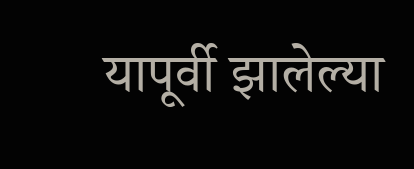यापूर्वी झालेल्या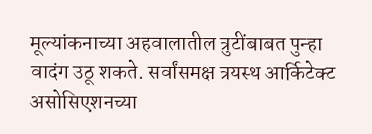मूल्यांकनाच्या अहवालातील त्रुटींबाबत पुन्हा वादंग उठू शकते. सर्वांसमक्ष त्रयस्थ आर्किटेक्ट असोसिएशनच्या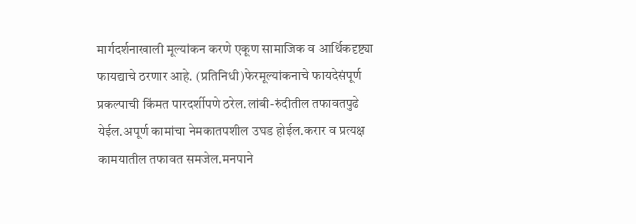मार्गदर्शनाखाली मूल्यांकन करणे एकूण सामाजिक व आर्थिकदृष्ट्या फायद्याचे ठरणार आहे. (प्रतिनिधी)फेरमूल्यांकनाचे फायदेसंपूर्ण प्रकल्पाची किंमत पारदर्शीपणे ठरेल.लांबी-रुंदीतील तफावतपुढे येईल.अपूर्ण कामांचा नेमकातपशील उघड होईल.करार व प्रत्यक्ष कामयातील तफावत समजेल.मनपाने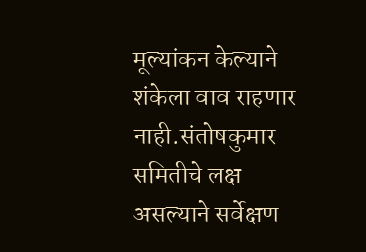मूल्यांकन केल्याने शंकेला वाव राहणार नाही.संतोषकुमार समितीचे लक्ष असल्याने सर्वेक्षण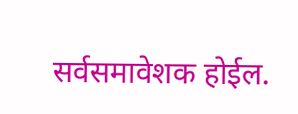सर्वसमावेशक होईल.